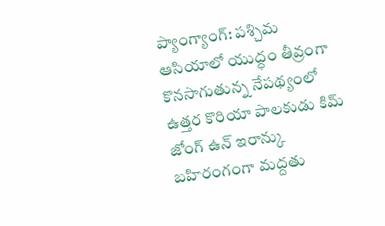ప్యాంగ్యాంగ్: పశ్చిమ ఆసియాలో యుద్ధం తీవ్రంగా కొనసాగుతున్న నేపథ్యంలో ఉత్తర కొరియా పాలకుడు కిమ్ జోంగ్ ఉన్ ఇరాన్కు బహిరంగంగా మద్దతు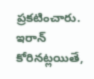ప్రకటించారు. ఇరాన్ కోరినట్లయితే,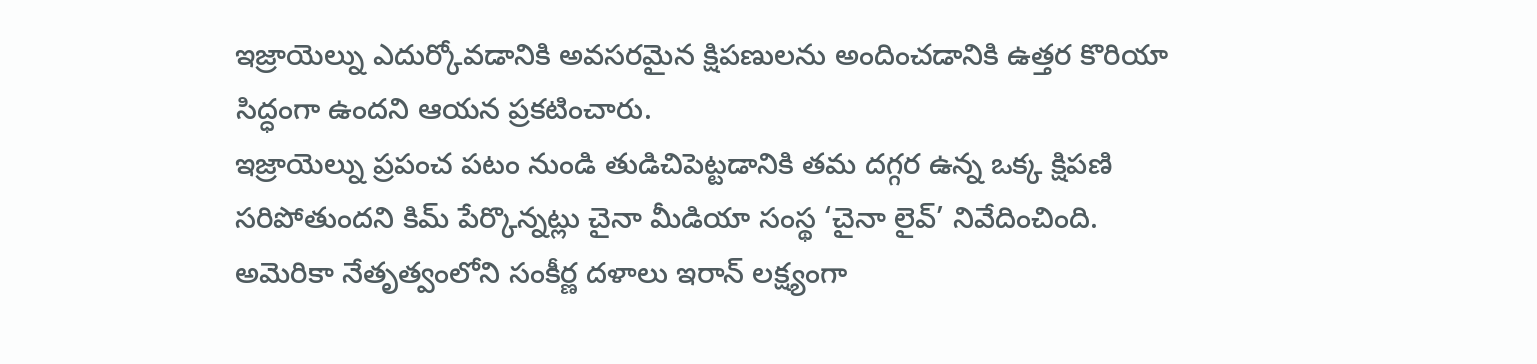ఇజ్రాయెల్ను ఎదుర్కోవడానికి అవసరమైన క్షిపణులను అందించడానికి ఉత్తర కొరియా సిద్ధంగా ఉందని ఆయన ప్రకటించారు.
ఇజ్రాయెల్ను ప్రపంచ పటం నుండి తుడిచిపెట్టడానికి తమ దగ్గర ఉన్న ఒక్క క్షిపణి సరిపోతుందని కిమ్ పేర్కొన్నట్లు చైనా మీడియా సంస్థ ‘చైనా లైవ్’ నివేదించింది. అమెరికా నేతృత్వంలోని సంకీర్ణ దళాలు ఇరాన్ లక్ష్యంగా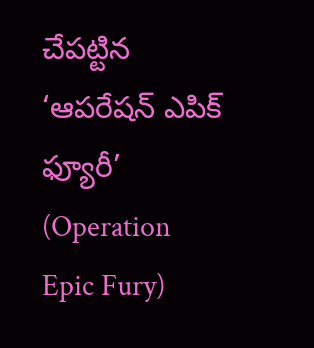చేపట్టిన ‘ఆపరేషన్ ఎపిక్ ఫ్యూరీ’ (Operation Epic Fury)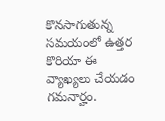కొనసాగుతున్న సమయంలో ఉత్తర కొరియా ఈ వ్యాఖ్యలు చేయడం గమనార్హం.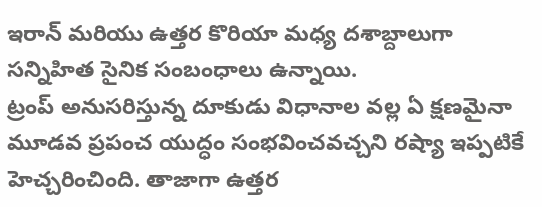ఇరాన్ మరియు ఉత్తర కొరియా మధ్య దశాబ్దాలుగా సన్నిహిత సైనిక సంబంధాలు ఉన్నాయి.
ట్రంప్ అనుసరిస్తున్న దూకుడు విధానాల వల్ల ఏ క్షణమైనా మూడవ ప్రపంచ యుద్ధం సంభవించవచ్చని రష్యా ఇప్పటికే హెచ్చరించింది. తాజాగా ఉత్తర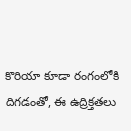కొరియా కూడా రంగంలోకి దిగడంతో, ఈ ఉద్రిక్తతలు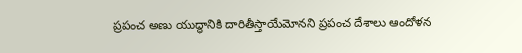ప్రపంచ అణు యుద్ధానికి దారితీస్తాయేమోనని ప్రపంచ దేశాలు ఆందోళన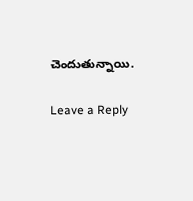చెందుతున్నాయి.

Leave a Reply